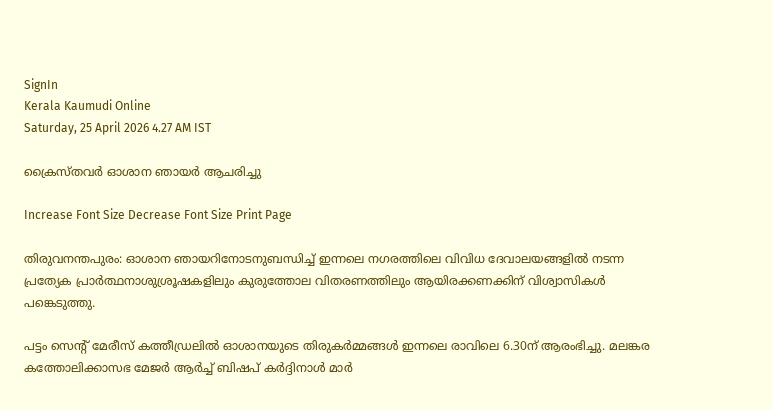SignIn
Kerala Kaumudi Online
Saturday, 25 April 2026 4.27 AM IST

ക്രൈസ്തവർ ഓശാന ഞായർ ആചരിച്ചു

Increase Font Size Decrease Font Size Print Page

തിരുവനന്തപുരം: ഓശാന ഞായറിനോടനുബന്ധിച്ച് ഇന്നലെ നഗരത്തിലെ വിവിധ ദേവാലയങ്ങളിൽ നടന്ന പ്രത്യേക പ്രാർത്ഥനാശുശ്രൂഷകളിലും കുരുത്തോല വിതരണത്തിലും ആയിരക്കണക്കിന് വിശ്വാസികൾ പങ്കെടുത്തു.

പട്ടം സെന്റ് മേരീസ് കത്തീഡ്രലിൽ ഓശാനയുടെ തിരുകർമ്മങ്ങൾ ഇന്നലെ രാവിലെ 6.30ന് ആരംഭിച്ചു. മലങ്കര കത്തോലിക്കാസഭ മേജർ ആർച്ച് ബിഷപ് കർദ്ദിനാൾ മാർ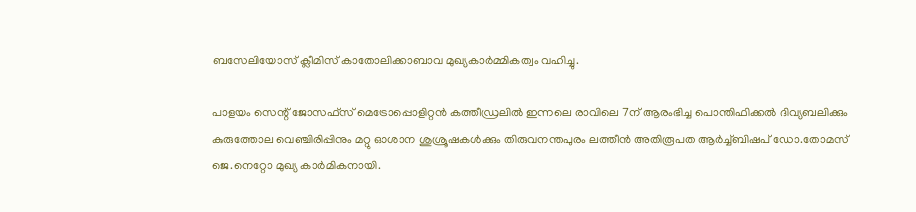ബസേലിയോസ് ക്ലീമിസ് കാതോലിക്കാബാവ മുഖ്യകാർമ്മികത്വം വഹിച്ചു.

പാളയം സെന്റ് ജോസഫ്സ് മെട്രോപ്പൊളിറ്റൻ കത്തീഡ്രലിൽ ഇന്നലെ രാവിലെ 7ന് ആരംഭിച്ച പൊന്തിഫിക്കൽ ദിവ്യബലിക്കും കുരുത്തോല വെഞ്ചിരിപ്പിനും മറ്റു ഓശാന ശുശ്രൂഷകൾക്കും തിരുവനന്തപുരം ലത്തീൻ അതിരൂപത ആർച്ച്ബിഷപ് ഡോ.തോമസ് ജെ.നെറ്റോ മുഖ്യ കാർമികനായി.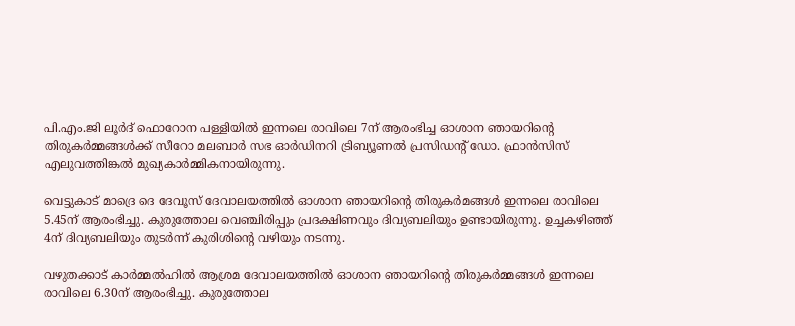പി.എം.ജി ലൂർദ് ഫൊറോന പള്ളിയിൽ ഇന്നലെ രാവിലെ 7ന് ആരംഭിച്ച ഓശാന ഞായറിന്റെ തിരുകർമ്മങ്ങൾക്ക് സീറോ മലബാർ സഭ ഓർഡിനറി ട്രിബ്യൂണൽ പ്രസിഡന്റ് ഡോ. ഫ്രാൻസിസ് എലുവത്തിങ്കൽ മുഖ്യകാർമ്മികനായിരുന്നു.

വെട്ടുകാട് മാദ്രെ ദെ ദേവൂസ് ദേവാലയത്തിൽ ഓശാന ഞായറിന്റെ തിരുകർമങ്ങൾ ഇന്നലെ രാവിലെ 5.45ന് ആരംഭിച്ചു. കുരുത്തോല വെഞ്ചിരിപ്പും പ്രദക്ഷിണവും ദിവ്യബലിയും ഉണ്ടായിരുന്നു. ഉച്ചകഴിഞ്ഞ് 4ന് ദിവ്യബലിയും തുടർന്ന് കുരിശിന്റെ വഴിയും നടന്നു.

വഴുതക്കാട് കാർമ്മൽഹിൽ ആശ്രമ ദേവാലയത്തിൽ ഓശാന ഞായറിന്റെ തിരുകർമ്മങ്ങൾ ഇന്നലെ രാവിലെ 6.30ന് ആരംഭിച്ചു. കുരുത്തോല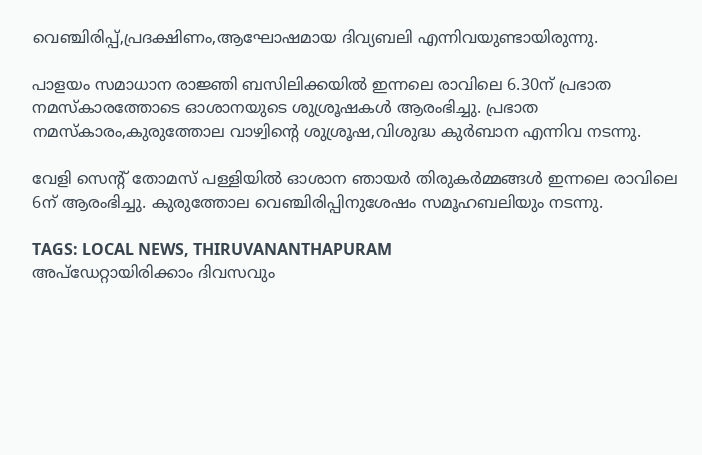വെഞ്ചിരിപ്പ്,പ്രദക്ഷിണം,ആഘോഷമായ ദിവ്യബലി എന്നിവയുണ്ടായിരുന്നു.

പാളയം സമാധാന രാജ്ഞി ബസിലിക്കയിൽ ഇന്നലെ രാവിലെ 6.30ന് പ്രഭാത നമസ്‌കാരത്തോടെ ഓശാനയുടെ ശുശ്രൂഷകൾ ആരംഭിച്ചു. പ്രഭാത നമസ്‌കാരം,കുരുത്തോല വാഴ്വിന്റെ ശുശ്രൂഷ,വിശുദ്ധ കുർബാന എന്നിവ നടന്നു.

വേളി സെന്റ് തോമസ് പള്ളിയിൽ ഓശാന ഞായർ തിരുകർമ്മങ്ങൾ ഇന്നലെ രാവിലെ 6ന് ആരംഭിച്ചു. കുരുത്തോല വെഞ്ചിരിപ്പിനുശേഷം സമൂഹബലിയും നടന്നു.

TAGS: LOCAL NEWS, THIRUVANANTHAPURAM
അപ്ഡേറ്റായിരിക്കാം ദിവസവും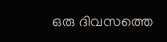ഒരു ദിവസത്തെ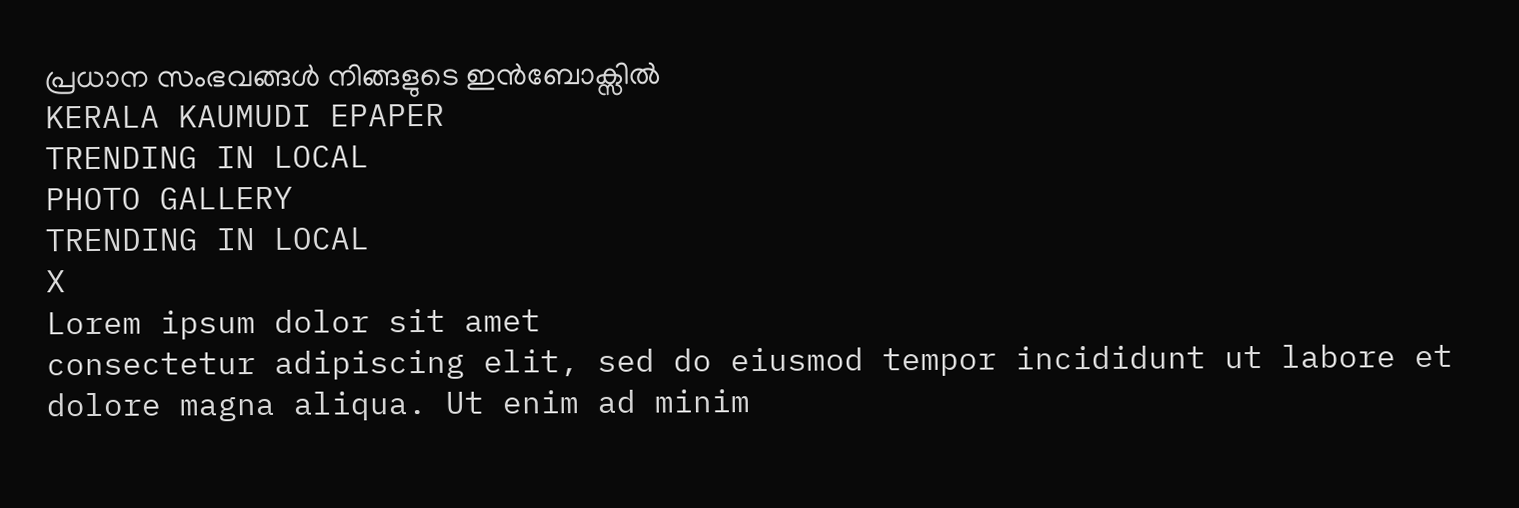പ്രധാന സംഭവങ്ങൾ നിങ്ങളുടെ ഇൻബോക്സിൽ
KERALA KAUMUDI EPAPER
TRENDING IN LOCAL
PHOTO GALLERY
TRENDING IN LOCAL
X
Lorem ipsum dolor sit amet
consectetur adipiscing elit, sed do eiusmod tempor incididunt ut labore et dolore magna aliqua. Ut enim ad minim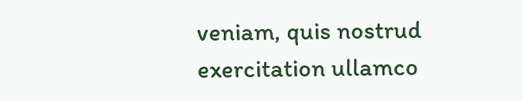veniam, quis nostrud exercitation ullamco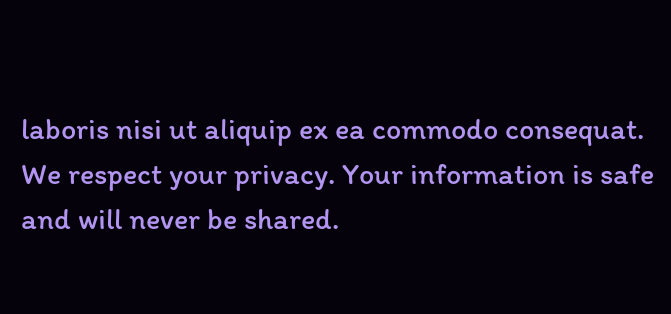laboris nisi ut aliquip ex ea commodo consequat.
We respect your privacy. Your information is safe and will never be shared.